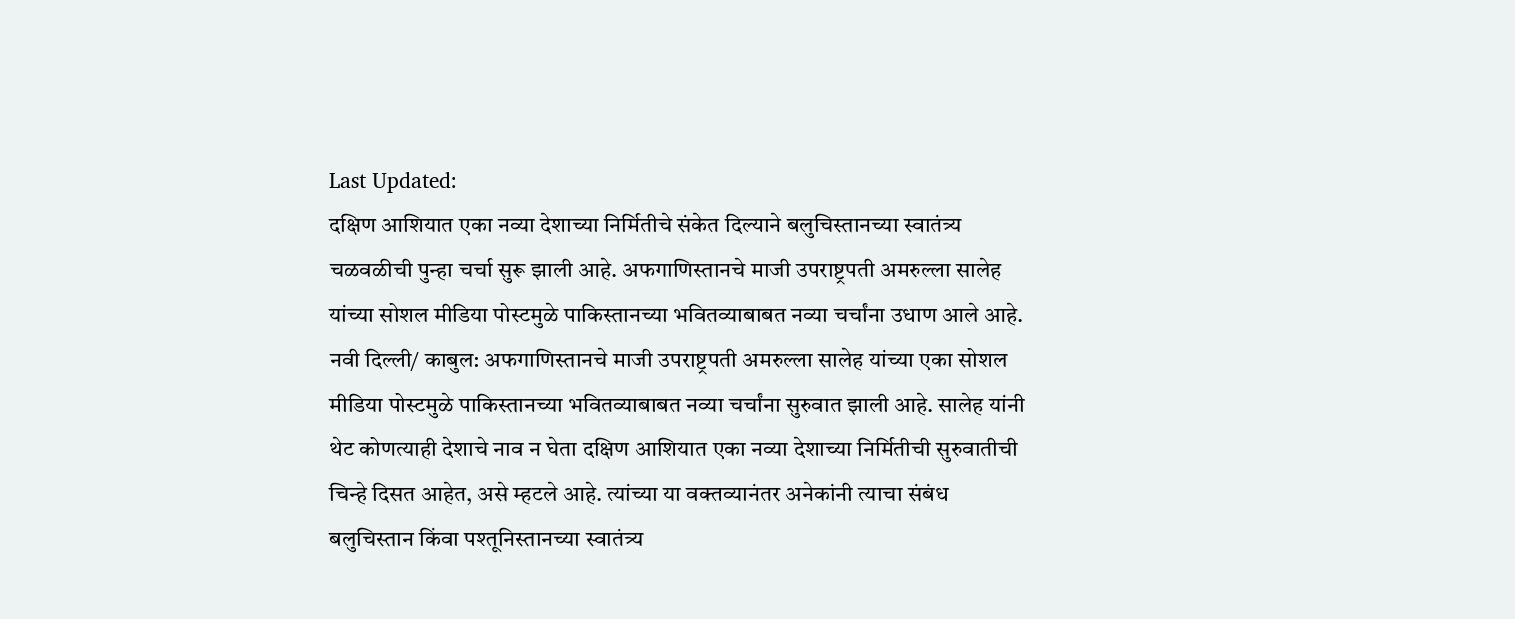Last Updated:
दक्षिण आशियात एका नव्या देशाच्या निर्मितीचे संकेत दिल्याने बलुचिस्तानच्या स्वातंत्र्य चळवळीची पुन्हा चर्चा सुरू झाली आहे. अफगाणिस्तानचे माजी उपराष्ट्रपती अमरुल्ला सालेह यांच्या सोशल मीडिया पोस्टमुळे पाकिस्तानच्या भवितव्याबाबत नव्या चर्चांना उधाण आले आहे.
नवी दिल्ली/ काबुल: अफगाणिस्तानचे माजी उपराष्ट्रपती अमरुल्ला सालेह यांच्या एका सोशल मीडिया पोस्टमुळे पाकिस्तानच्या भवितव्याबाबत नव्या चर्चांना सुरुवात झाली आहे. सालेह यांनी थेट कोणत्याही देशाचे नाव न घेता दक्षिण आशियात एका नव्या देशाच्या निर्मितीची सुरुवातीची चिन्हे दिसत आहेत, असे म्हटले आहे. त्यांच्या या वक्तव्यानंतर अनेकांनी त्याचा संबंध बलुचिस्तान किंवा पश्तूनिस्तानच्या स्वातंत्र्य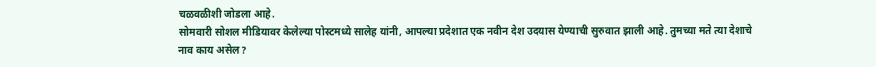चळवळीशी जोडला आहे.
सोमवारी सोशल मीडियावर केलेल्या पोस्टमध्ये सालेह यांनी, आपल्या प्रदेशात एक नवीन देश उदयास येण्याची सुरुवात झाली आहे. तुमच्या मते त्या देशाचे नाव काय असेल?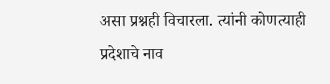असा प्रश्नही विचारला. त्यांनी कोणत्याही प्रदेशाचे नाव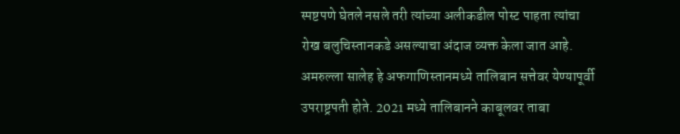स्पष्टपणे घेतले नसले तरी त्यांच्या अलीकडील पोस्ट पाहता त्यांचा रोख बलुचिस्तानकडे असल्याचा अंदाज व्यक्त केला जात आहे.
अमरुल्ला सालेह हे अफगाणिस्तानमध्ये तालिबान सत्तेवर येण्यापूर्वी उपराष्ट्रपती होते. 2021 मध्ये तालिबानने काबूलवर ताबा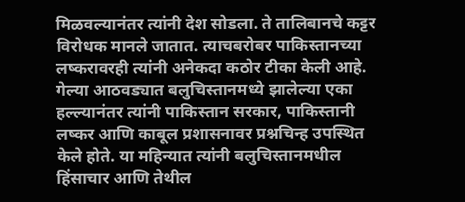मिळवल्यानंतर त्यांनी देश सोडला. ते तालिबानचे कट्टर विरोधक मानले जातात. त्याचबरोबर पाकिस्तानच्या लष्करावरही त्यांनी अनेकदा कठोर टीका केली आहे.
गेल्या आठवड्यात बलुचिस्तानमध्ये झालेल्या एका हल्ल्यानंतर त्यांनी पाकिस्तान सरकार, पाकिस्तानी लष्कर आणि काबूल प्रशासनावर प्रश्नचिन्ह उपस्थित केले होते. या महिन्यात त्यांनी बलुचिस्तानमधील हिंसाचार आणि तेथील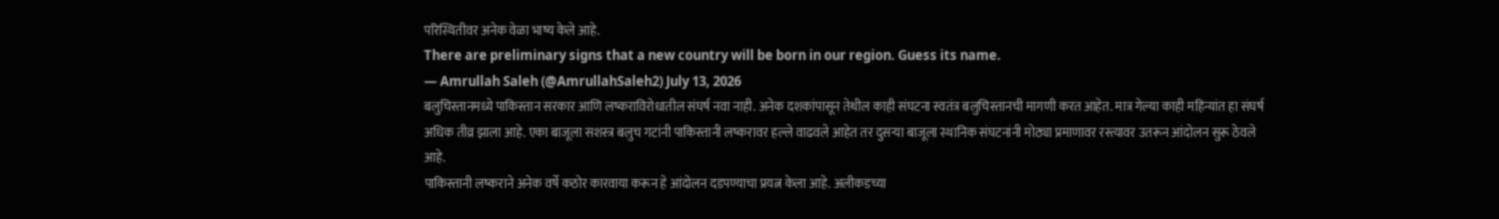परिस्थितीवर अनेक वेळा भाष्य केले आहे.
There are preliminary signs that a new country will be born in our region. Guess its name.
— Amrullah Saleh (@AmrullahSaleh2) July 13, 2026
बलुचिस्तानमध्ये पाकिस्तान सरकार आणि लष्कराविरोधातील संघर्ष नवा नाही. अनेक दशकांपासून तेथील काही संघटना स्वतंत्र बलुचिस्तानची मागणी करत आहेत. मात्र गेल्या काही महिन्यांत हा संघर्ष अधिक तीव्र झाला आहे. एका बाजूला सशस्त्र बलुच गटांनी पाकिस्तानी लष्करावर हल्ले वाढवले आहेत तर दुसऱ्या बाजूला स्थानिक संघटनांनी मोठ्या प्रमाणावर रस्त्यावर उतरून आंदोलन सुरू ठेवले आहे.
पाकिस्तानी लष्कराने अनेक वर्षे कठोर कारवाया करून हे आंदोलन दडपण्याचा प्रयत्न केला आहे. अलीकडच्या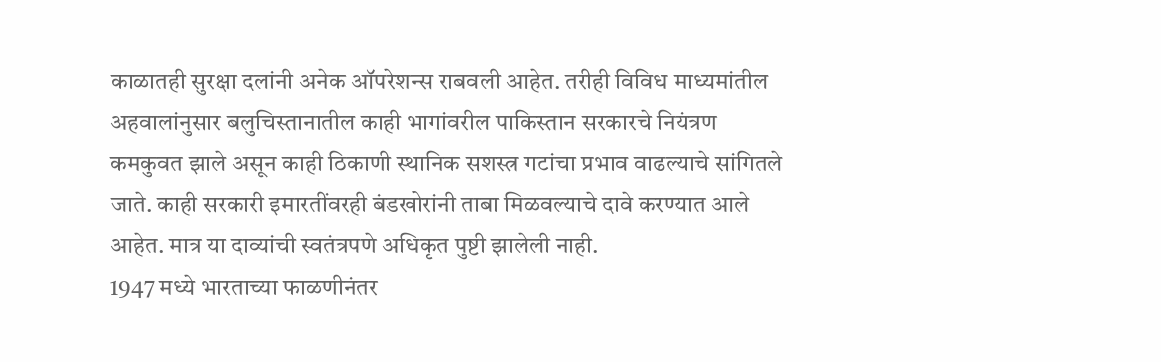काळातही सुरक्षा दलांनी अनेक ऑपरेशन्स राबवली आहेत. तरीही विविध माध्यमांतील अहवालांनुसार बलुचिस्तानातील काही भागांवरील पाकिस्तान सरकारचे नियंत्रण कमकुवत झाले असून काही ठिकाणी स्थानिक सशस्त्र गटांचा प्रभाव वाढल्याचे सांगितले जाते. काही सरकारी इमारतींवरही बंडखोरांनी ताबा मिळवल्याचे दावे करण्यात आले आहेत. मात्र या दाव्यांची स्वतंत्रपणे अधिकृत पुष्टी झालेली नाही.
1947 मध्ये भारताच्या फाळणीनंतर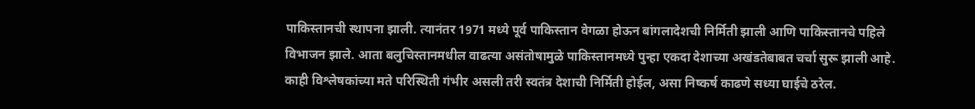पाकिस्तानची स्थापना झाली. त्यानंतर 1971 मध्ये पूर्व पाकिस्तान वेगळा होऊन बांगलादेशची निर्मिती झाली आणि पाकिस्तानचे पहिले विभाजन झाले. आता बलुचिस्तानमधील वाढत्या असंतोषामुळे पाकिस्तानमध्ये पुन्हा एकदा देशाच्या अखंडतेबाबत चर्चा सुरू झाली आहे. काही विश्लेषकांच्या मते परिस्थिती गंभीर असली तरी स्वतंत्र देशाची निर्मिती होईल, असा निष्कर्ष काढणे सध्या घाईचे ठरेल.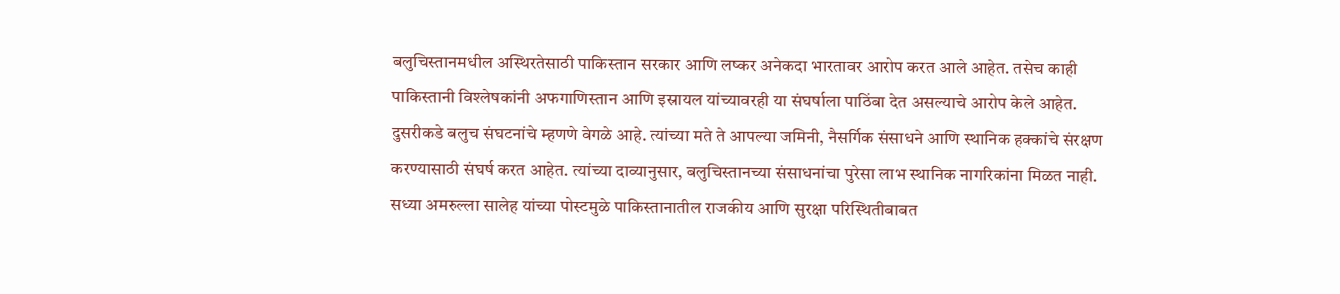बलुचिस्तानमधील अस्थिरतेसाठी पाकिस्तान सरकार आणि लष्कर अनेकदा भारतावर आरोप करत आले आहेत. तसेच काही पाकिस्तानी विश्लेषकांनी अफगाणिस्तान आणि इस्रायल यांच्यावरही या संघर्षाला पाठिंबा देत असल्याचे आरोप केले आहेत. दुसरीकडे बलुच संघटनांचे म्हणणे वेगळे आहे. त्यांच्या मते ते आपल्या जमिनी, नैसर्गिक संसाधने आणि स्थानिक हक्कांचे संरक्षण करण्यासाठी संघर्ष करत आहेत. त्यांच्या दाव्यानुसार, बलुचिस्तानच्या संसाधनांचा पुरेसा लाभ स्थानिक नागरिकांना मिळत नाही.
सध्या अमरुल्ला सालेह यांच्या पोस्टमुळे पाकिस्तानातील राजकीय आणि सुरक्षा परिस्थितीबाबत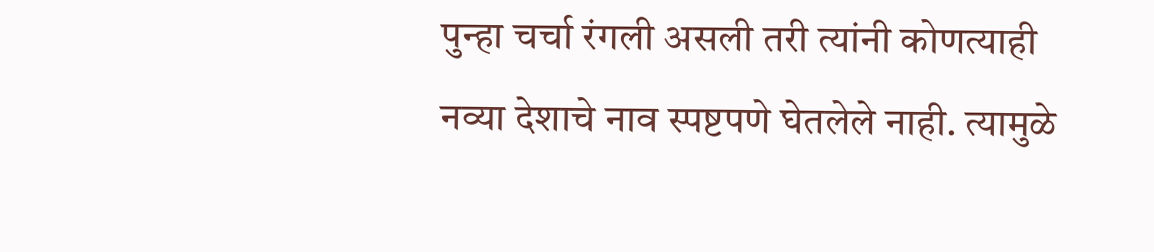पुन्हा चर्चा रंगली असली तरी त्यांनी कोणत्याही नव्या देशाचे नाव स्पष्टपणे घेतलेले नाही. त्यामुळे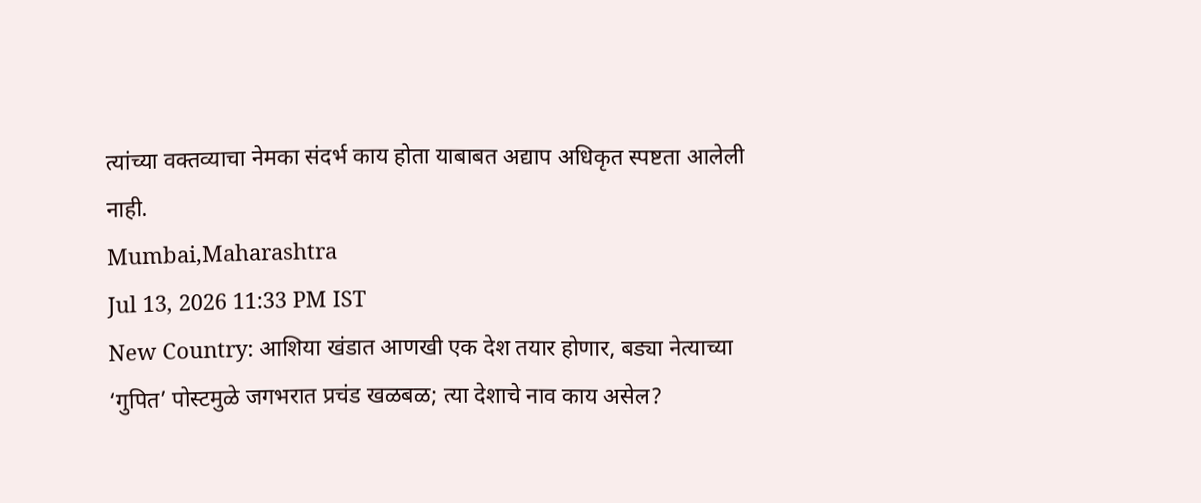त्यांच्या वक्तव्याचा नेमका संदर्भ काय होता याबाबत अद्याप अधिकृत स्पष्टता आलेली नाही.
Mumbai,Maharashtra
Jul 13, 2026 11:33 PM IST
New Country: आशिया खंडात आणखी एक देश तयार होणार, बड्या नेत्याच्या ‘गुपित’ पोस्टमुळे जगभरात प्रचंड खळबळ; त्या देशाचे नाव काय असेल?